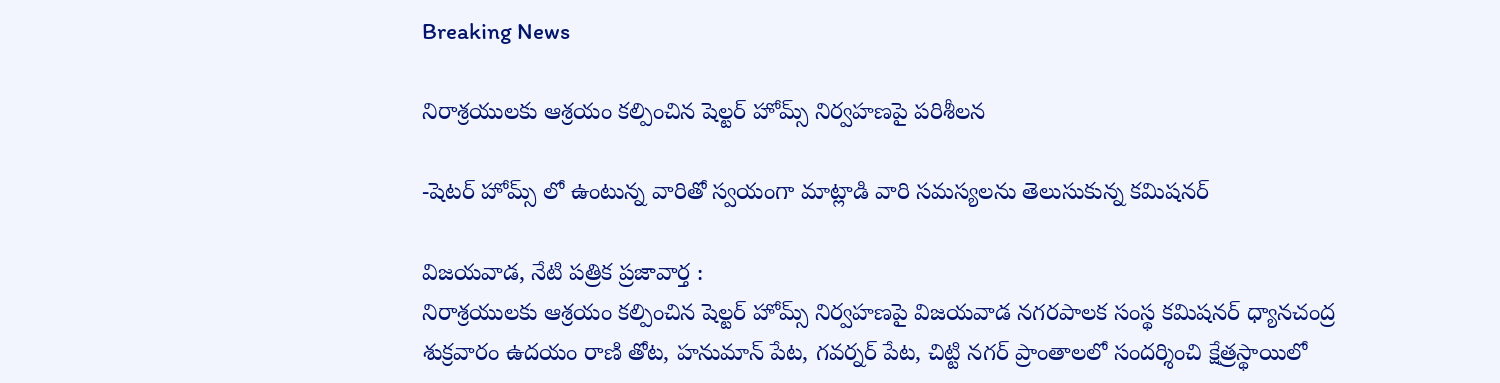Breaking News

నిరాశ్రయులకు ఆశ్రయం కల్పించిన షెల్టర్ హోమ్స్ నిర్వహణపై పరిశీలన

-షెటర్ హోమ్స్ లో ఉంటున్న వారితో స్వయంగా మాట్లాడి వారి సమస్యలను తెలుసుకున్న కమిషనర్

విజయవాడ, నేటి పత్రిక ప్రజావార్త :
నిరాశ్రయులకు ఆశ్రయం కల్పించిన షెల్టర్ హోమ్స్ నిర్వహణపై విజయవాడ నగరపాలక సంస్థ కమిషనర్ ధ్యానచంద్ర శుక్రవారం ఉదయం రాణి తోట, హనుమాన్ పేట, గవర్నర్ పేట, చిట్టి నగర్ ప్రాంతాలలో సందర్శించి క్షేత్రస్థాయిలో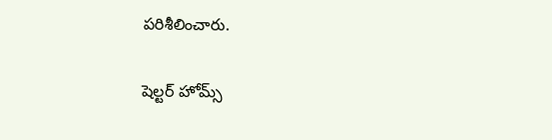పరిశీలించారు.

షెల్టర్ హోమ్స్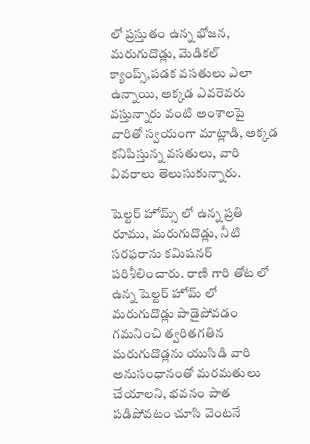లో ప్రస్తుతం ఉన్న భోజన, మరుగుదొడ్లు, మెడికల్ క్యాంప్స్,పడక వసతులు ఎలా ఉన్నాయి, అక్కడ ఎవరెవరు వస్తున్నారు వంటి అంశాలపై వారితో స్వయంగా మాట్లాడి, అక్కడ కనిపిస్తున్న వసతులు, వారి వివరాలు తెలుసుకున్నారు.

షెల్టర్ హోమ్స్ లో ఉన్న ప్రతి రూము, మరుగుదొడ్లు, నీటి సరఫరాను కమిషనర్ పరిశీలించారు. రాణి గారి తోట లో ఉన్న షెల్టర్ హోమ్ లో మరుగుదొడ్లు పాడైపోవడం గమనించి త్వరితగతిన మరుగుదొడ్లను యుసిడి వారి అనుసంధానంతో మరమతులు చేయాలని, భవనం పాత పడిపోవటం చూసి వెంటనే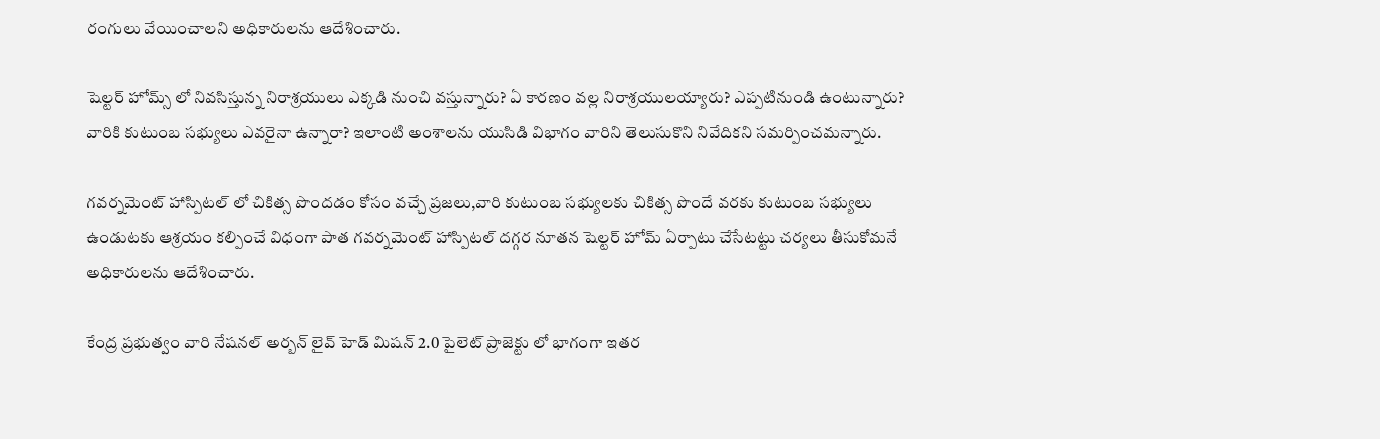రంగులు వేయించాలని అధికారులను ఆదేశించారు.

షెల్టర్ హోమ్స్ లో నివసిస్తున్న నిరాశ్రయులు ఎక్కడి నుంచి వస్తున్నారు? ఏ కారణం వల్ల నిరాశ్రయులయ్యారు? ఎప్పటినుండి ఉంటున్నారు? వారికి కుటుంబ సభ్యులు ఎవరైనా ఉన్నారా? ఇలాంటి అంశాలను యుసిడి విభాగం వారిని తెలుసుకొని నివేదికని సమర్పించమన్నారు.

గవర్నమెంట్ హాస్పిటల్ లో చికిత్స పొందడం కోసం వచ్చే ప్రజలు,వారి కుటుంబ సభ్యులకు చికిత్స పొందే వరకు కుటుంబ సభ్యులు ఉండుటకు ఆశ్రయం కల్పించే విధంగా పాత గవర్నమెంట్ హాస్పిటల్ దగ్గర నూతన షెల్టర్ హోమ్ ఏర్పాటు చేసేటట్టు చర్యలు తీసుకోమనే అధికారులను ఆదేశించారు.

కేంద్ర ప్రభుత్వం వారి నేషనల్ అర్బన్ లైవ్ హెడ్ మిషన్ 2.0 పైలెట్ ప్రాజెక్టు లో భాగంగా ఇతర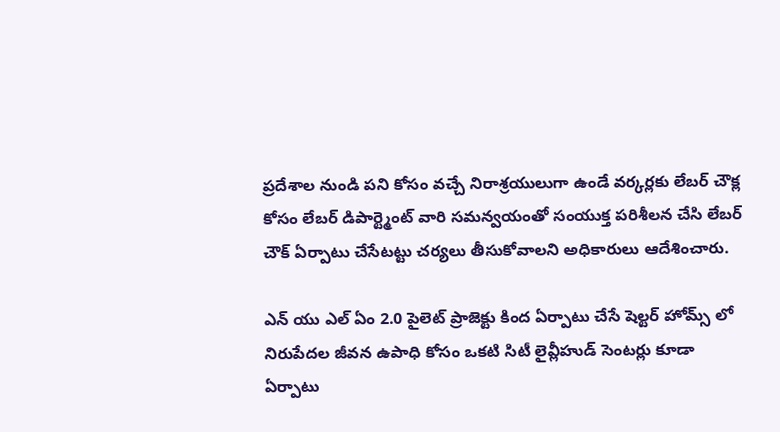ప్రదేశాల నుండి పని కోసం వచ్చే నిరాశ్రయులుగా ఉండే వర్కర్లకు లేబర్ చౌక్ల కోసం లేబర్ డిపార్ట్మెంట్ వారి సమన్వయంతో సంయుక్త పరిశీలన చేసి లేబర్ చౌక్ ఏర్పాటు చేసేటట్టు చర్యలు తీసుకోవాలని అధికారులు ఆదేశించారు.

ఎన్ యు ఎల్ ఏం 2.0 పైలెట్ ప్రాజెక్టు కింద ఏర్పాటు చేసే షెల్టర్ హోమ్స్ లో నిరుపేదల జీవన ఉపాధి కోసం ఒకటి సిటీ లైవ్లీహుడ్ సెంటర్లు కూడా ఏర్పాటు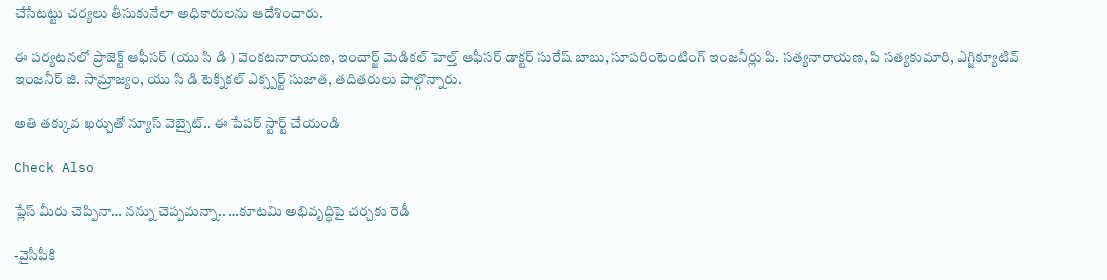చేసేటట్టు చర్యలు తీసుకునేలా అధికారులను ఆదేశించారు.

ఈ పర్యటనలో ప్రాజెక్ట్ ఆఫీసర్ (యు సి డి ) వెంకటనారాయణ, ఇంచార్జ్ మెడికల్ హెల్త్ ఆఫీసర్ డాక్టర్ సురేష్ బాబు, సూపరింటెంటింగ్ ఇంజనీర్లు పి. సత్యనారాయణ, పి సత్యకుమారి, ఎగ్జిక్యూటివ్ ఇంజనీర్ జి. సామ్రాజ్యం, యు సి డి టెక్నికల్ ఎక్స్పర్ట్ సుజాత, తదితరులు పాల్గొన్నారు.

అతి తక్కువ ఖర్చుతో న్యూస్ వెబ్సైట్.. ఈ పేపర్ స్టార్ట్ చేయండి

Check Also

ప్లేస్ మీరు చెప్పినా… నన్ను చెప్పమన్నా.. …కూటమి అభివృద్ధిపై చర్చకు రెడీ

-వైసీపీకి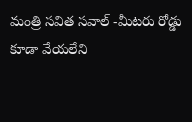మంత్రి సవిత సవాల్ -మీటరు రోడ్డు కూడా వేయలేని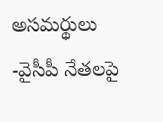అసమర్థులు -వైసీపీ నేతలపై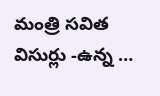మంత్రి సవిత విసుర్లు -ఉన్న …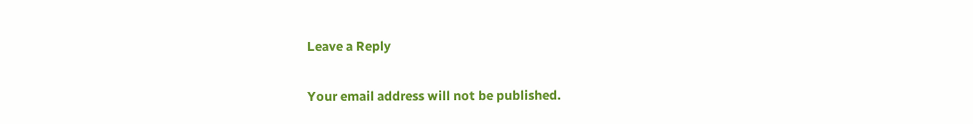Leave a Reply

Your email address will not be published.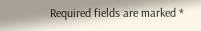Required fields are marked *